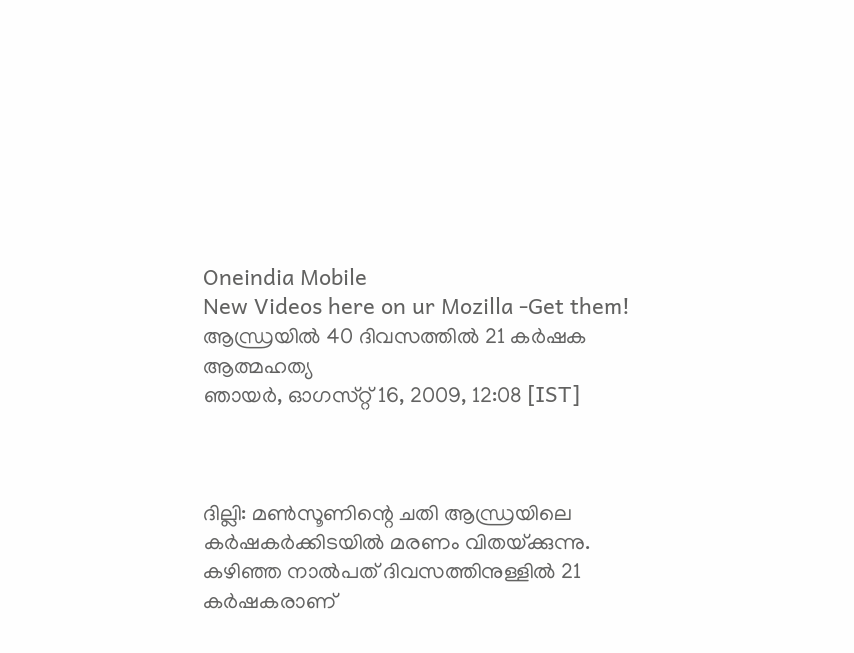Oneindia Mobile
New Videos here on ur Mozilla -Get them!
ആന്ധ്രയില്‍ 40 ദിവസത്തില്‍ 21 കര്‍ഷക ആത്മഹത്യ
ഞായര്‍, ഓഗസ്‌റ്റ്‌ 16, 2009, 12:08 [IST]



ദില്ലി: മണ്‍സൂണിന്റെ ചതി ആന്ധ്രയിലെ കര്‍ഷകര്‍ക്കിടയില്‍ മരണം വിതയ്‌ക്കുന്നു. കഴിഞ്ഞ നാല്‍പത്‌ ദിവസത്തിനുള്ളില്‍ 21 കര്‍ഷകരാണ്‌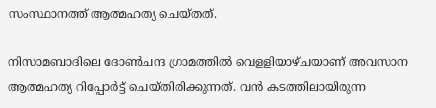സംസ്ഥാനത്ത്‌ ആത്മഹത്യ ചെയ്‌തത്‌.

നിസാമബാദിലെ ദോണ്‍ചന്ദ ഗ്രാമത്തില്‍ വെളളിയാഴ്‌ചയാണ്‌ അവസാന ആത്മഹത്യ റിപ്പോര്‍ട്ട്‌ ചെയ്‌തിരിക്കുന്നത്‌. വന്‍ കടത്തിലായിരുന്ന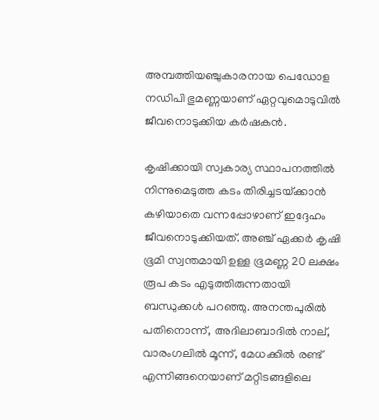അമ്പത്തിയഞ്ചുകാരനായ പെഡോള നഡിപി ഭുമണ്ണയാണ്‌ ഏറ്റവുമൊടുവില്‍ ജീവനൊടുക്കിയ കര്‍ഷകന്‍.

കൃഷിക്കായി സ്വകാര്യ സ്ഥാപനത്തില്‍ നിന്നുമെടുത്ത കടം തിരിച്ചടയ്‌ക്കാന്‍ കഴിയാതെ വന്നപ്പോഴാണ്‌ ഇദ്ദേഹം ജീവനൊടുക്കിയത്‌. അഞ്ച്‌ ഏക്കര്‍ കൃഷി ഭൂമി സ്വന്തമായി ഉള്ള ഭൂമണ്ണ 20 ലക്ഷം രൂപ കടം എടുത്തിരുന്നതായി ബന്ധുക്കള്‍ പറഞ്ഞു. അനന്തപുരില്‍ പതിനൊന്ന്‌, അദിലാബാദില്‍ നാല്‌, വാരംഗലില്‍ മൂന്ന്‌, മേധക്കില്‍ രണ്ട്‌ എന്നിങ്ങനെയാണ്‌ മറ്റിടങ്ങളിലെ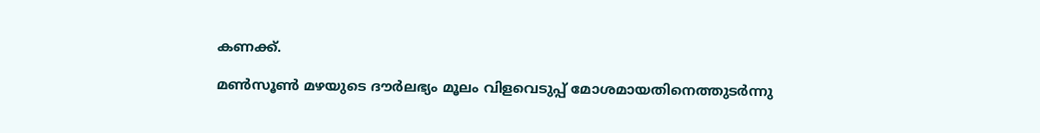കണക്ക്‌.

മണ്‍സൂണ്‍ മഴയുടെ ദൗര്‍ലഭ്യം മൂലം വിളവെടുപ്പ്‌ മോശമായതിനെത്തുടര്‍ന്നു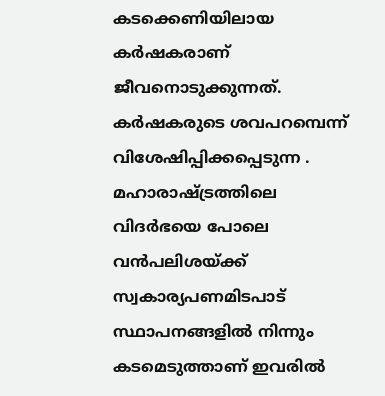കടക്കെണിയിലായ കര്‍ഷകരാണ്‌ ജീവനൊടുക്കുന്നത്‌. കര്‍ഷകരുടെ ശവപറമ്പെന്ന്‌ വിശേഷിപ്പിക്കപ്പെടുന്ന . മഹാരാഷ്ട്രത്തിലെ വിദര്‍ഭയെ പോലെ വന്‍പലിശയ്‌ക്ക്‌ സ്വകാര്യപണമിടപാട്‌ സ്ഥാപനങ്ങളില്‍ നിന്നും കടമെടുത്താണ്‌ ഇവരില്‍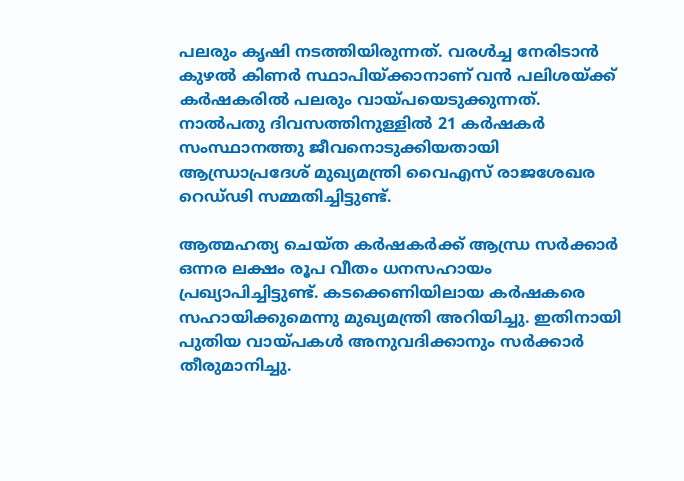പലരും കൃഷി നടത്തിയിരുന്നത്‌. വരള്‍ച്ച നേരിടാന്‍ കുഴല്‍ കിണര്‍ സ്ഥാപിയ്‌ക്കാനാണ്‌ വന്‍ പലിശയ്‌ക്ക്‌ കര്‍ഷകരില്‍ പലരും വായ്‌പയെടുക്കുന്നത്‌.
നാല്‍പതു ദിവസത്തിനുള്ളില്‍ 21 കര്‍ഷകര്‍ സംസ്ഥാനത്തു ജീവനൊടുക്കിയതായി ആന്ധ്രാപ്രദേശ്‌ മുഖ്യമന്ത്രി വൈഎസ്‌ രാജശേഖര റെഡ്‌ഢി സമ്മതിച്ചിട്ടുണ്ട്‌.

ആത്മഹത്യ ചെയ്‌ത കര്‍ഷകര്‍ക്ക്‌ ആന്ധ്ര സര്‍ക്കാര്‍ ഒന്നര ലക്ഷം രൂപ വീതം ധനസഹായം പ്രഖ്യാപിച്ചിട്ടുണ്ട്‌. കടക്കെണിയിലായ കര്‍ഷകരെ സഹായിക്കുമെന്നു മുഖ്യമന്ത്രി അറിയിച്ചു. ഇതിനായി പുതിയ വായ്‌പകള്‍ അനുവദിക്കാനും സര്‍ക്കാര്‍ തീരുമാനിച്ചു.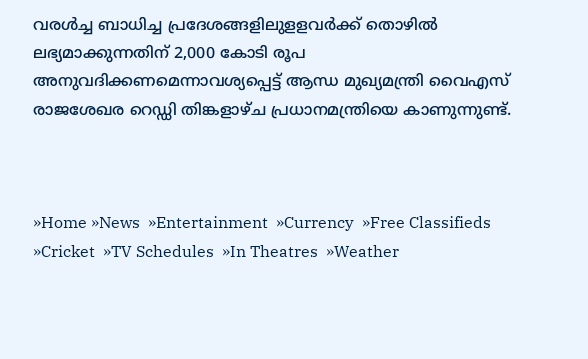വരള്‍ച്ച ബാധിച്ച പ്രദേശങ്ങളിലുളളവര്‍ക്ക്‌ തൊഴില്‍ ലഭ്യമാക്കുന്നതിന്‌ 2,000 കോടി രൂപ അനുവദിക്കണമെന്നാവശ്യപ്പെട്ട്‌ ആന്ധ മുഖ്യമന്ത്രി വൈഎസ്‌ രാജശേഖര റെഡ്ഡി തിങ്കളാഴ്‌ച പ്രധാനമന്ത്രിയെ കാണുന്നുണ്ട്‌.



»Home »News  »Entertainment  »Currency  »Free Classifieds  »Cricket  »TV Schedules  »In Theatres  »Weather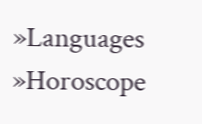»Languages  »Horoscope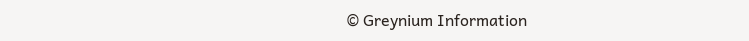© Greynium Information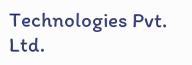Technologies Pvt. Ltd.